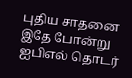புதிய சாதனை
இதே போன்று ஐபிஎல் தொடர்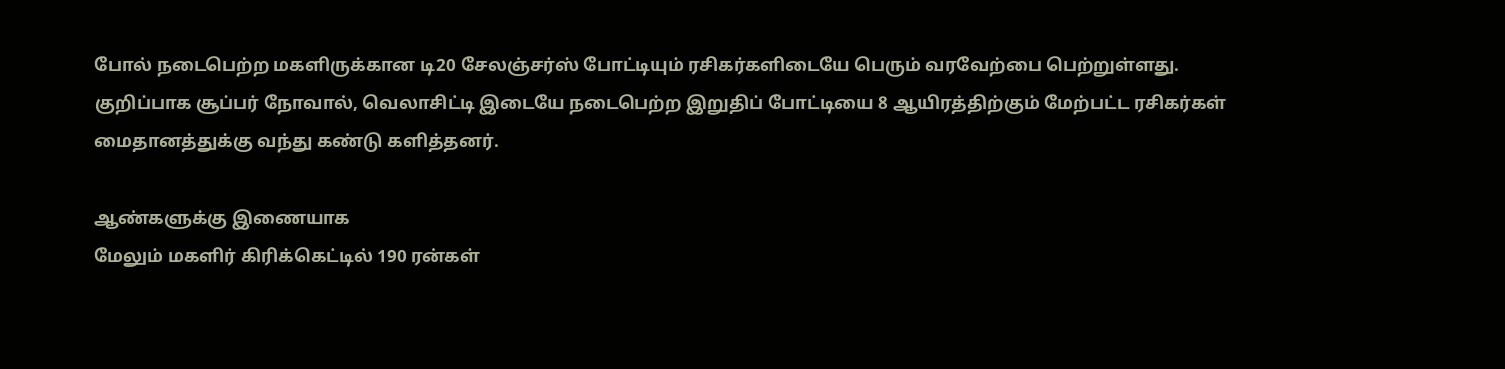போல் நடைபெற்ற மகளிருக்கான டி20 சேலஞ்சர்ஸ் போட்டியும் ரசிகர்களிடையே பெரும் வரவேற்பை பெற்றுள்ளது. குறிப்பாக சூப்பர் நோவால், வெலாசிட்டி இடையே நடைபெற்ற இறுதிப் போட்டியை 8 ஆயிரத்திற்கும் மேற்பட்ட ரசிகர்கள் மைதானத்துக்கு வந்து கண்டு களித்தனர்.

ஆண்களுக்கு இணையாக
மேலும் மகளிர் கிரிக்கெட்டில் 190 ரன்கள்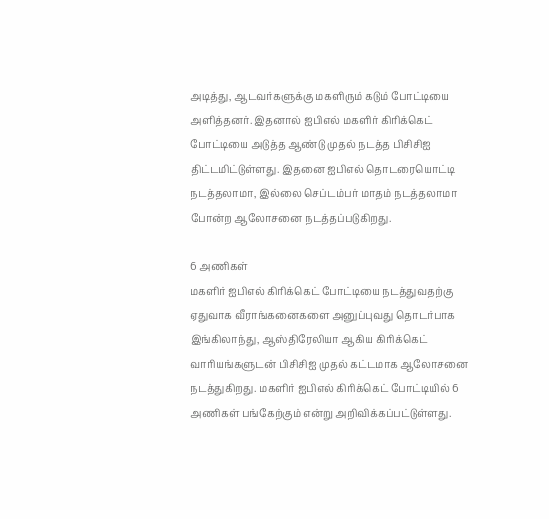அடித்து, ஆடவர்களுக்கு மகளிரும் கடும் போட்டியை அளித்தனர். இதனால் ஐபிஎல் மகளிர் கிரிக்கெட் போட்டியை அடுத்த ஆண்டு முதல் நடத்த பிசிசிஐ திட்டமிட்டுள்ளது. இதனை ஐபிஎல் தொடரையொட்டி நடத்தலாமா, இல்லை செப்டம்பர் மாதம் நடத்தலாமா போன்ற ஆலோசனை நடத்தப்படுகிறது.

6 அணிகள்
மகளிர் ஐபிஎல் கிரிக்கெட் போட்டியை நடத்துவதற்கு ஏதுவாக வீராங்கனைகளை அனுப்புவது தொடர்பாக இங்கிலாந்து, ஆஸ்திரேலியா ஆகிய கிரிக்கெட் வாரியங்களுடன் பிசிசிஐ முதல் கட்டமாக ஆலோசனை நடத்துகிறது. மகளிர் ஐபிஎல் கிரிக்கெட் போட்டியில் 6 அணிகள் பங்கேற்கும் என்று அறிவிக்கப்பட்டுள்ளது.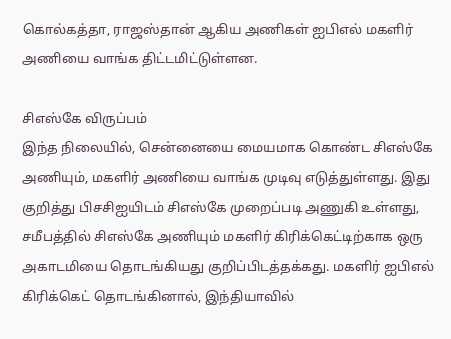கொல்கத்தா, ராஜஸ்தான் ஆகிய அணிகள் ஐபிஎல் மகளிர் அணியை வாங்க திட்டமிட்டுள்ளன.

சிஎஸ்கே விருப்பம்
இந்த நிலையில், சென்னையை மையமாக கொண்ட சிஎஸ்கே அணியும், மகளிர் அணியை வாங்க முடிவு எடுத்துள்ளது. இது குறித்து பிசசிஐயிடம் சிஎஸ்கே முறைப்படி அணுகி உள்ளது, சமீபத்தில் சிஎஸ்கே அணியும் மகளிர் கிரிக்கெட்டிற்காக ஒரு அகாடமியை தொடங்கியது குறிப்பிடத்தக்கது. மகளிர் ஐபிஎல் கிரிக்கெட் தொடங்கினால், இந்தியாவில்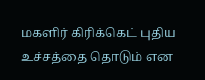மகளிர் கிரிக்கெட் புதிய உச்சத்தை தொடும் என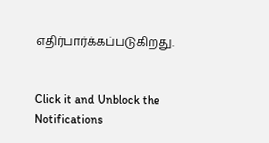எதிர்பார்க்கப்படுகிறது.


Click it and Unblock the Notifications